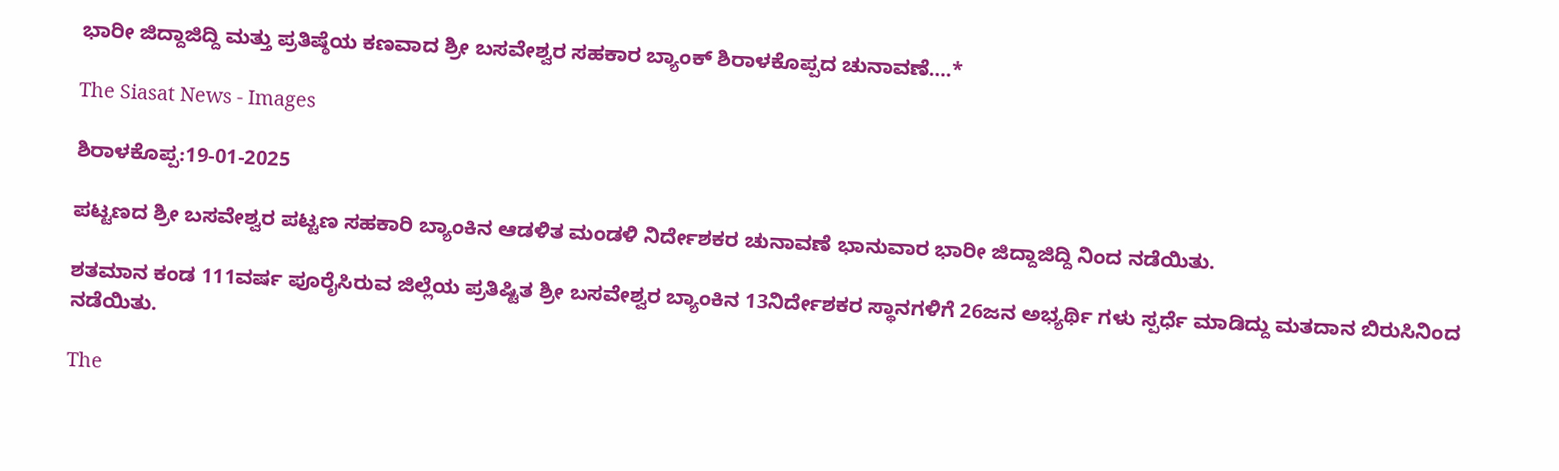ಭಾರೀ ಜಿದ್ದಾಜಿದ್ದಿ ಮತ್ತು ಪ್ರತಿಷ್ಠೆಯ ಕಣವಾದ ಶ್ರೀ ಬಸವೇಶ್ವರ ಸಹಕಾರ ಬ್ಯಾಂಕ್ ಶಿರಾಳಕೊಪ್ಪದ ಚುನಾವಣೆ….*

The Siasat News - Images

ಶಿರಾಳಕೊಪ್ಪ:19-01-2025

ಪಟ್ಟಣದ ಶ್ರೀ ಬಸವೇಶ್ವರ ಪಟ್ಟಣ ಸಹಕಾರಿ ಬ್ಯಾಂಕಿನ ಆಡಳಿತ ಮಂಡಳಿ ನಿರ್ದೇಶಕರ ಚುನಾವಣೆ ಭಾನುವಾರ ಭಾರೀ ಜಿದ್ದಾಜಿದ್ದಿ ನಿಂದ ನಡೆಯಿತು.

ಶತಮಾನ ಕಂಡ 111ವರ್ಷ ಪೂರೈಸಿರುವ ಜಿಲ್ಲೆಯ ಪ್ರತಿಷ್ಟಿತ ಶ್ರೀ ಬಸವೇಶ್ವರ ಬ್ಯಾಂಕಿನ 13ನಿರ್ದೇಶಕರ ಸ್ಥಾನಗಳಿಗೆ 26ಜನ ಅಭ್ಯರ್ಥಿ ಗಳು ಸ್ಪರ್ಧೆ ಮಾಡಿದ್ದು ಮತದಾನ ಬಿರುಸಿನಿಂದ ನಡೆಯಿತು.

The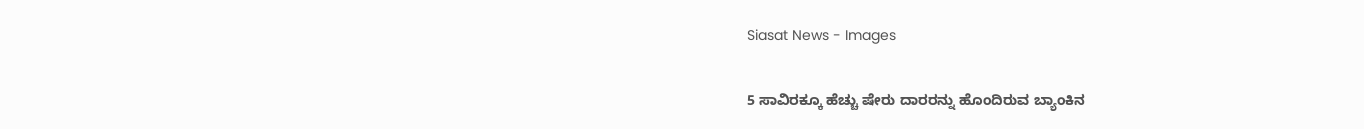Siasat News - Images

5 ಸಾವಿರಕ್ಕೂ ಹೆಚ್ಚು ಷೇರು ದಾರರನ್ನು ಹೊಂದಿರುವ ಬ್ಯಾಂಕಿನ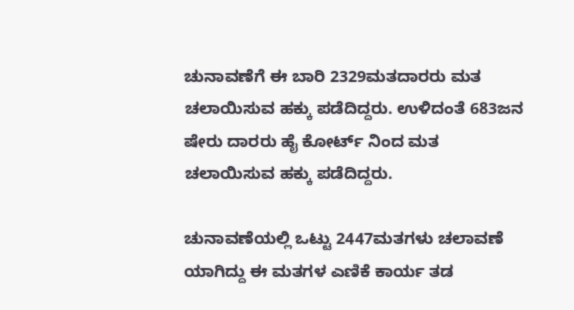ಚುನಾವಣೆಗೆ ಈ ಬಾರಿ 2329ಮತದಾರರು ಮತ ಚಲಾಯಿಸುವ ಹಕ್ಕು ಪಡೆದಿದ್ದರು. ಉಳಿದಂತೆ 683ಜನ ಷೇರು ದಾರರು ಹೈ ಕೋರ್ಟ್ ನಿಂದ ಮತ ಚಲಾಯಿಸುವ ಹಕ್ಕು ಪಡೆದಿದ್ದರು.

ಚುನಾವಣೆಯಲ್ಲಿ ಒಟ್ಟು 2447ಮತಗಳು ಚಲಾವಣೆ ಯಾಗಿದ್ದು ಈ ಮತಗಳ ಎಣಿಕೆ ಕಾರ್ಯ ತಡ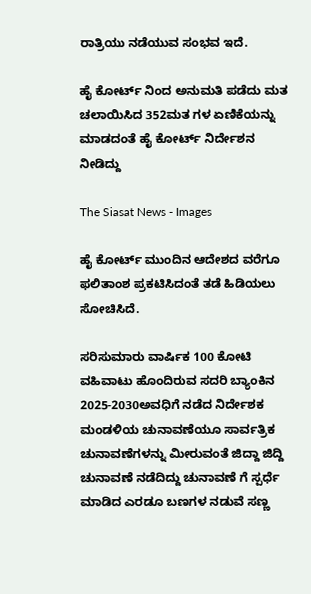ರಾತ್ರಿಯು ನಡೆಯುವ ಸಂಭವ ಇದೆ.

ಹೈ ಕೋರ್ಟ್ ನಿಂದ ಅನುಮತಿ ಪಡೆದು ಮತ ಚಲಾಯಿಸಿದ 352ಮತ ಗಳ ಏಣಿಕೆಯನ್ನು ಮಾಡದಂತೆ ಹೈ ಕೋರ್ಟ್ ನಿರ್ದೇಶನ ನೀಡಿದ್ದು

The Siasat News - Images

ಹೈ ಕೋರ್ಟ್ ಮುಂದಿನ ಆದೇಶದ ವರೆಗೂ ಫಲಿತಾಂಶ ಪ್ರಕಟಿಸಿದಂತೆ ತಡೆ ಹಿಡಿಯಲು ಸೋಚಿಸಿದೆ.

ಸರಿಸುಮಾರು ವಾರ್ಷಿಕ 100 ಕೋಟಿ ವಹಿವಾಟು ಹೊಂದಿರುವ ಸದರಿ ಬ್ಯಾಂಕಿನ 2025-2030ಅವಧಿಗೆ ನಡೆದ ನಿರ್ದೇಶಕ ಮಂಡಳಿಯ ಚುನಾವಣೆಯೂ ಸಾರ್ವತ್ರಿಕ ಚುನಾವಣೆಗಳನ್ನು ಮೀರುವಂತೆ ಜಿದ್ದಾ ಜಿದ್ದಿ ಚುನಾವಣೆ ನಡೆದಿದ್ದು ಚುನಾವಣೆ ಗೆ ಸ್ಪರ್ಧೆ ಮಾಡಿದ ಎರಡೂ ಬಣಗಳ ನಡುವೆ ಸಣ್ಣ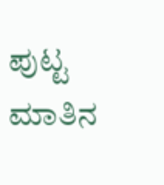ಪುಟ್ಟ ಮಾತಿನ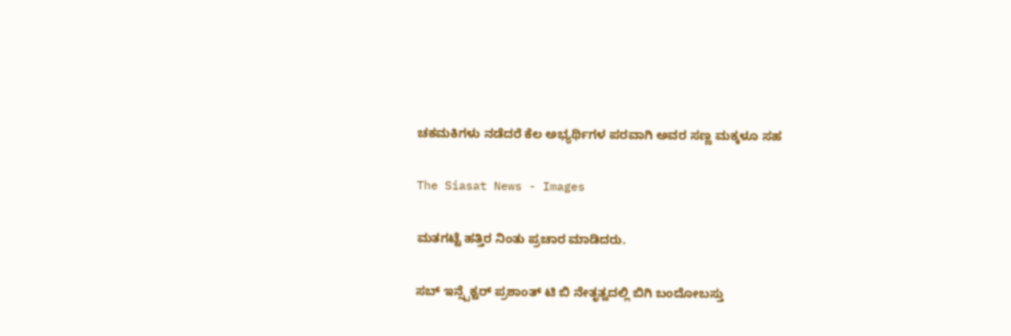ಚಕಮಕಿಗಳು ನಡೆದರೆ ಕೆಲ ಅಭ್ಯರ್ಥಿಗಳ ಪರವಾಗಿ ಅವರ ಸಣ್ಣ ಮಕ್ಕಳೂ ಸಹ

The Siasat News - Images

ಮತಗಟ್ಟೆ ಹತ್ತಿರ ನಿಂತು ಪ್ರಚಾರ ಮಾಡಿದರು.

ಸಬ್ ಇನ್ಸ್ಪೆಕ್ಟರ್ ಪ್ರಶಾಂತ್ ಟಿ ಬಿ ನೇತೃತ್ವದಲ್ಲಿ ಬಿಗಿ ಬಂದೋಬಸ್ತು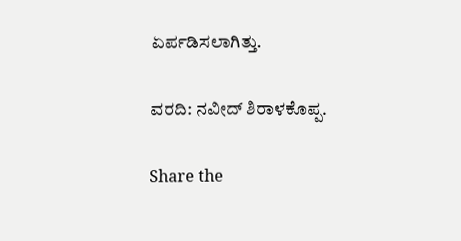ಏರ್ಪಡಿಸಲಾಗಿತ್ತು.

ವರದಿ: ನವೀದ್ ಶಿರಾಳಕೊಪ್ಪ.

Share the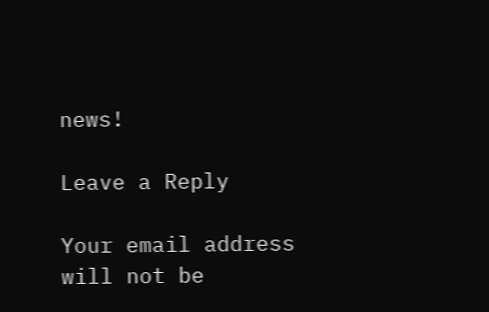news!

Leave a Reply

Your email address will not be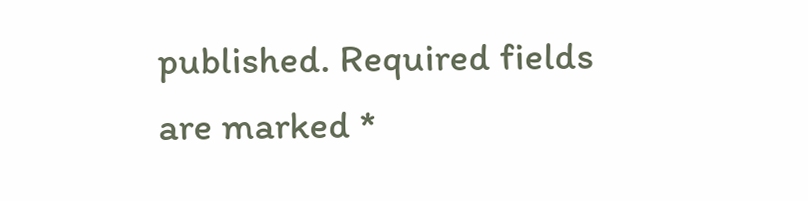published. Required fields are marked *